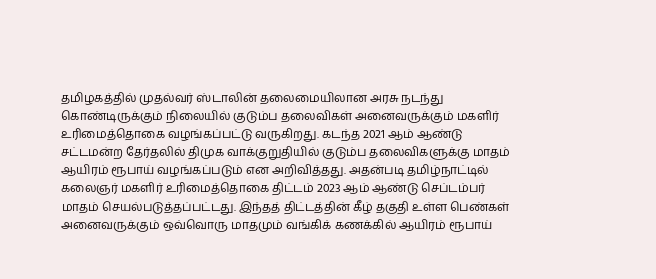தமிழகத்தில் முதல்வர் ஸ்டாலின் தலைமையிலான அரசு நடந்து கொண்டிருக்கும் நிலையில் குடும்ப தலைவிகள் அனைவருக்கும் மகளிர் உரிமைத்தொகை வழங்கப்பட்டு வருகிறது. கடந்த 2021 ஆம் ஆண்டு சட்டமன்ற தேர்தலில் திமுக வாக்குறுதியில் குடும்ப தலைவிகளுக்கு மாதம் ஆயிரம் ரூபாய் வழங்கப்படும் என அறிவித்தது. அதன்படி தமிழ்நாட்டில் கலைஞர் மகளிர் உரிமைத்தொகை திட்டம் 2023 ஆம் ஆண்டு செப்டம்பர் மாதம் செயல்படுத்தப்பட்டது. இந்தத் திட்டத்தின் கீழ் தகுதி உள்ள பெண்கள் அனைவருக்கும் ஒவ்வொரு மாதமும் வங்கிக் கணக்கில் ஆயிரம் ரூபாய்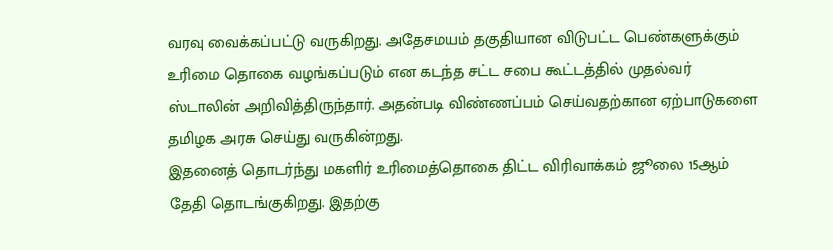வரவு வைக்கப்பட்டு வருகிறது. அதேசமயம் தகுதியான விடுபட்ட பெண்களுக்கும் உரிமை தொகை வழங்கப்படும் என கடந்த சட்ட சபை கூட்டத்தில் முதல்வர் ஸ்டாலின் அறிவித்திருந்தார். அதன்படி விண்ணப்பம் செய்வதற்கான ஏற்பாடுகளை தமிழக அரசு செய்து வருகின்றது.
இதனைத் தொடர்ந்து மகளிர் உரிமைத்தொகை திட்ட விரிவாக்கம் ஜூலை 15ஆம் தேதி தொடங்குகிறது. இதற்கு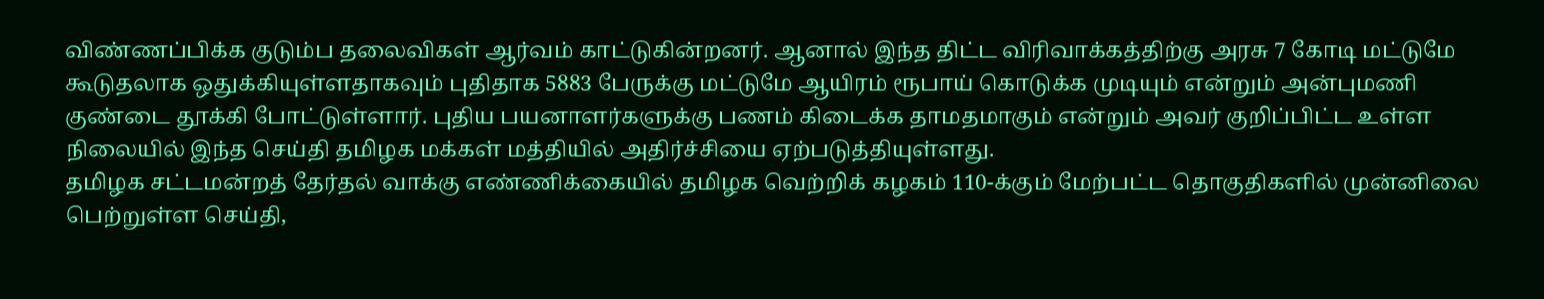விண்ணப்பிக்க குடும்ப தலைவிகள் ஆர்வம் காட்டுகின்றனர். ஆனால் இந்த திட்ட விரிவாக்கத்திற்கு அரசு 7 கோடி மட்டுமே கூடுதலாக ஒதுக்கியுள்ளதாகவும் புதிதாக 5883 பேருக்கு மட்டுமே ஆயிரம் ரூபாய் கொடுக்க முடியும் என்றும் அன்புமணி குண்டை தூக்கி போட்டுள்ளார். புதிய பயனாளர்களுக்கு பணம் கிடைக்க தாமதமாகும் என்றும் அவர் குறிப்பிட்ட உள்ள நிலையில் இந்த செய்தி தமிழக மக்கள் மத்தியில் அதிர்ச்சியை ஏற்படுத்தியுள்ளது.
தமிழக சட்டமன்றத் தேர்தல் வாக்கு எண்ணிக்கையில் தமிழக வெற்றிக் கழகம் 110-க்கும் மேற்பட்ட தொகுதிகளில் முன்னிலை பெற்றுள்ள செய்தி,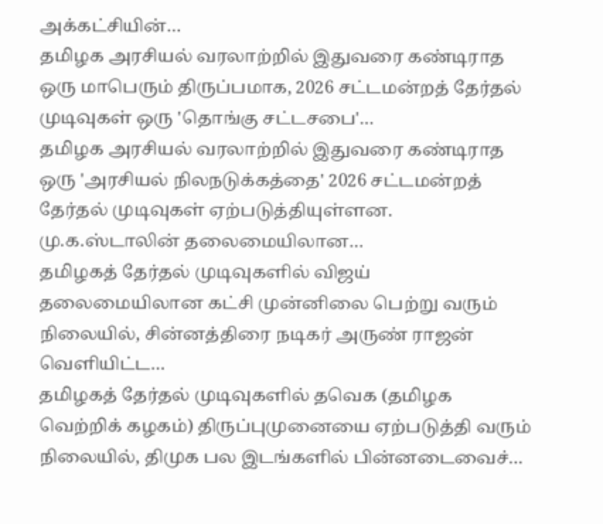அக்கட்சியின்…
தமிழக அரசியல் வரலாற்றில் இதுவரை கண்டிராத ஒரு மாபெரும் திருப்பமாக, 2026 சட்டமன்றத் தேர்தல் முடிவுகள் ஒரு 'தொங்கு சட்டசபை'…
தமிழக அரசியல் வரலாற்றில் இதுவரை கண்டிராத ஒரு 'அரசியல் நிலநடுக்கத்தை' 2026 சட்டமன்றத் தேர்தல் முடிவுகள் ஏற்படுத்தியுள்ளன. மு.க.ஸ்டாலின் தலைமையிலான…
தமிழகத் தேர்தல் முடிவுகளில் விஜய் தலைமையிலான கட்சி முன்னிலை பெற்று வரும் நிலையில், சின்னத்திரை நடிகர் அருண் ராஜன் வெளியிட்ட…
தமிழகத் தேர்தல் முடிவுகளில் தவெக (தமிழக வெற்றிக் கழகம்) திருப்புமுனையை ஏற்படுத்தி வரும் நிலையில், திமுக பல இடங்களில் பின்னடைவைச்…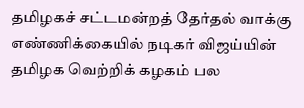தமிழகச் சட்டமன்றத் தேர்தல் வாக்கு எண்ணிக்கையில் நடிகர் விஜய்யின் தமிழக வெற்றிக் கழகம் பல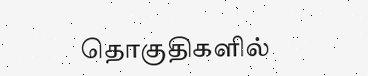தொகுதிகளில்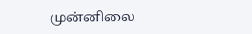முன்னிலை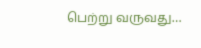பெற்று வருவது…